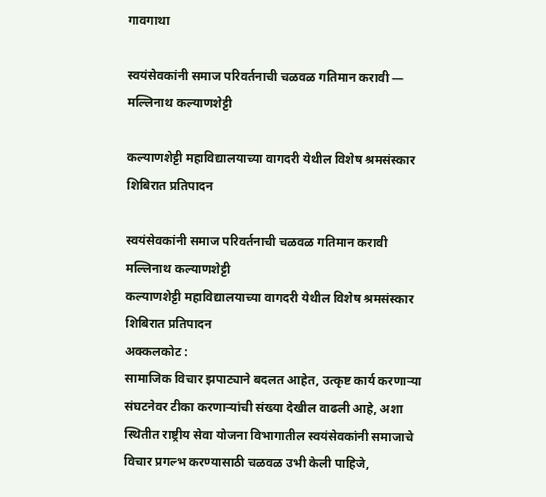गावगाथा

स्वयंसेवकांनी समाज परिवर्तनाची चळवळ गतिमान करावी — मल्लिनाथ कल्याणशेट्टी

कल्याणशेट्टी महाविद्यालयाच्या वागदरी येथील विशेष श्रमसंस्कार शिबिरात प्रतिपादन

स्वयंसेवकांनी समाज परिवर्तनाची चळवळ गतिमान करावी
मल्लिनाथ कल्याणशेट्टी
कल्याणशेट्टी महाविद्यालयाच्या वागदरी येथील विशेष श्रमसंस्कार शिबिरात प्रतिपादन
अक्कलकोट :
सामाजिक विचार झपाट्याने बदलत आहेत, उत्कृष्ट कार्य करणाऱ्या संघटनेवर टीका करणाऱ्यांची संख्या देखील वाढली आहे, अशा स्थितीत राष्ट्रीय सेवा योजना विभागातील स्वयंसेवकांनी समाजाचे विचार प्रगल्भ करण्यासाठी चळवळ उभी केली पाहिजे,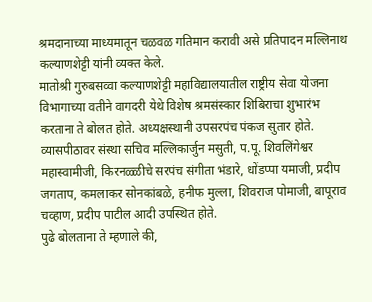श्रमदानाच्या माध्यमातून चळवळ गतिमान करावी असे प्रतिपादन मल्लिनाथ कल्याणशेट्टी यांनी व्यक्त केले.
मातोश्री गुरुबसव्वा कल्याणशेट्टी महाविद्यालयातील राष्ट्रीय सेवा योजना विभागाच्या वतीने वागदरी येथे विशेष श्रमसंस्कार शिबिराचा शुभारंभ करताना ते बोलत होते. अध्यक्षस्थानी उपसरपंच पंकज सुतार होते. व्यासपीठावर संस्था सचिव मल्लिकार्जुन मसुती, प.पू. शिवलिंगेश्वर महास्वामीजी, किरनळ्ळीचे सरपंच संगीता भंडारे, धोंडप्पा यमाजी, प्रदीप जगताप, कमलाकर सोनकांबळे, हनीफ मुल्ला, शिवराज पोमाजी, बापूराव चव्हाण, प्रदीप पाटील आदी उपस्थित होते.
पुढे बोलताना ते म्हणाले की,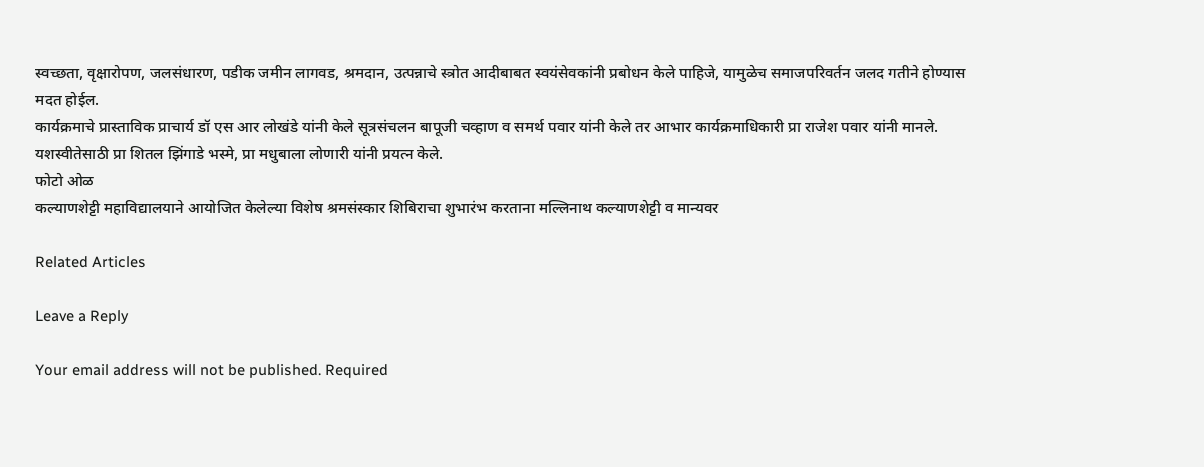स्वच्छता, वृक्षारोपण, जलसंधारण, पडीक जमीन लागवड, श्रमदान, उत्पन्नाचे स्त्रोत आदीबाबत स्वयंसेवकांनी प्रबोधन केले पाहिजे, यामुळेच समाजपरिवर्तन जलद गतीने होण्यास मदत होईल.
कार्यक्रमाचे प्रास्ताविक प्राचार्य डॉ एस आर लोखंडे यांनी केले सूत्रसंचलन बापूजी चव्हाण व समर्थ पवार यांनी केले तर आभार कार्यक्रमाधिकारी प्रा राजेश पवार यांनी मानले. यशस्वीतेसाठी प्रा शितल झिंगाडे भस्मे, प्रा मधुबाला लोणारी यांनी प्रयत्न केले.
फोटो ओळ
कल्याणशेट्टी महाविद्यालयाने आयोजित केलेल्या विशेष श्रमसंस्कार शिबिराचा शुभारंभ करताना मल्लिनाथ कल्याणशेट्टी व मान्यवर

Related Articles

Leave a Reply

Your email address will not be published. Required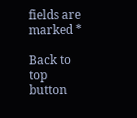fields are marked *

Back to top button